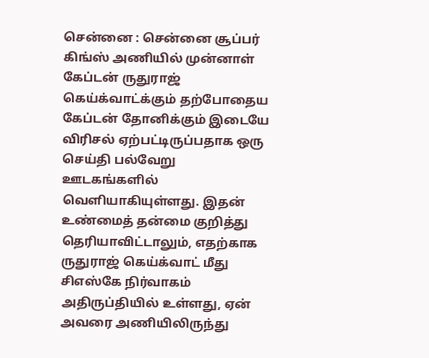சென்னை : சென்னை சூப்பர் கிங்ஸ் அணியில் முன்னாள் கேப்டன் ருதுராஜ் கெய்க்வாட்க்கும் தற்போதைய கேப்டன் தோனிக்கும் இடையே விரிசல் ஏற்பட்டிருப்பதாக ஒரு செய்தி பல்வேறு ஊடகங்களில் வெளியாகியுள்ளது. இதன் உண்மைத் தன்மை குறித்து தெரியாவிட்டாலும், எதற்காக ருதுராஜ் கெய்க்வாட் மீது சிஎஸ்கே நிர்வாகம் அதிருப்தியில் உள்ளது, ஏன் அவரை அணியிலிருந்து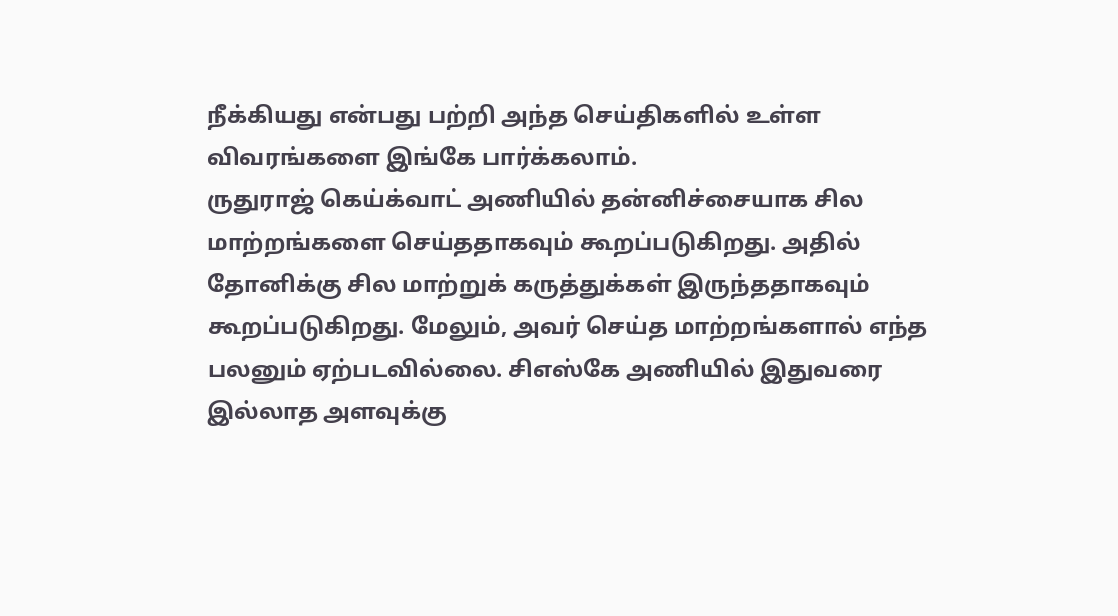நீக்கியது என்பது பற்றி அந்த செய்திகளில் உள்ள விவரங்களை இங்கே பார்க்கலாம்.
ருதுராஜ் கெய்க்வாட் அணியில் தன்னிச்சையாக சில மாற்றங்களை செய்ததாகவும் கூறப்படுகிறது. அதில் தோனிக்கு சில மாற்றுக் கருத்துக்கள் இருந்ததாகவும் கூறப்படுகிறது. மேலும், அவர் செய்த மாற்றங்களால் எந்த பலனும் ஏற்படவில்லை. சிஎஸ்கே அணியில் இதுவரை இல்லாத அளவுக்கு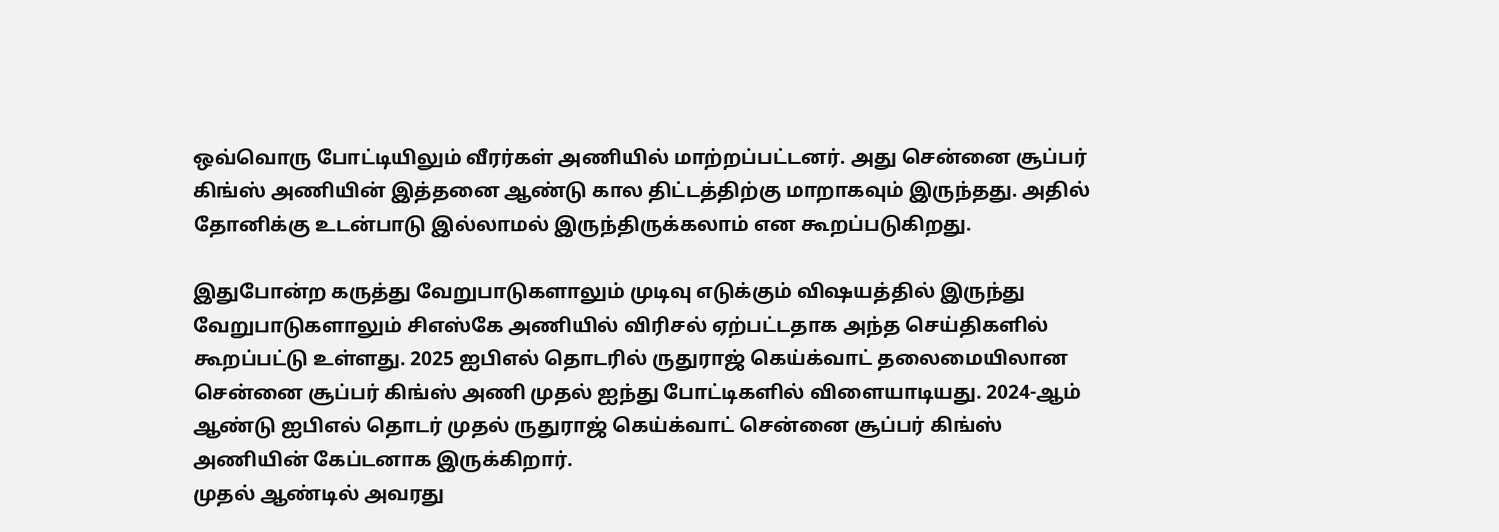ஒவ்வொரு போட்டியிலும் வீரர்கள் அணியில் மாற்றப்பட்டனர். அது சென்னை சூப்பர் கிங்ஸ் அணியின் இத்தனை ஆண்டு கால திட்டத்திற்கு மாறாகவும் இருந்தது. அதில் தோனிக்கு உடன்பாடு இல்லாமல் இருந்திருக்கலாம் என கூறப்படுகிறது.

இதுபோன்ற கருத்து வேறுபாடுகளாலும் முடிவு எடுக்கும் விஷயத்தில் இருந்து வேறுபாடுகளாலும் சிஎஸ்கே அணியில் விரிசல் ஏற்பட்டதாக அந்த செய்திகளில் கூறப்பட்டு உள்ளது. 2025 ஐபிஎல் தொடரில் ருதுராஜ் கெய்க்வாட் தலைமையிலான சென்னை சூப்பர் கிங்ஸ் அணி முதல் ஐந்து போட்டிகளில் விளையாடியது. 2024-ஆம் ஆண்டு ஐபிஎல் தொடர் முதல் ருதுராஜ் கெய்க்வாட் சென்னை சூப்பர் கிங்ஸ் அணியின் கேப்டனாக இருக்கிறார்.
முதல் ஆண்டில் அவரது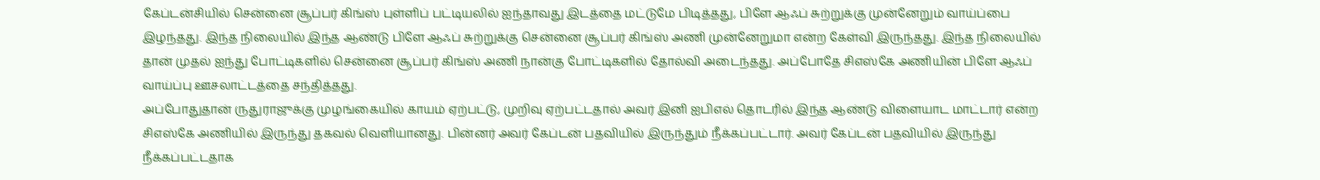கேப்டன்சியில் சென்னை சூப்பர் கிங்ஸ் புள்ளிப் பட்டியலில் ஐந்தாவது இடத்தை மட்டுமே பிடித்தது, பிளே ஆஃப் சுற்றுக்கு முன்னேறும் வாய்ப்பை இழந்தது. இந்த நிலையில் இந்த ஆண்டு பிளே ஆஃப் சுற்றுக்கு சென்னை சூப்பர் கிங்ஸ் அணி முன்னேறுமா என்ற கேள்வி இருந்தது. இந்த நிலையில் தான் முதல் ஐந்து போட்டிகளில் சென்னை சூப்பர் கிங்ஸ் அணி நான்கு போட்டிகளில் தோல்வி அடைந்தது. அப்போதே சிஎஸ்கே அணியின் பிளே ஆஃப் வாய்ப்பு ஊசலாட்டத்தை சந்தித்தது.
அப்போதுதான் ருதுராஜுக்கு முழங்கையில் காயம் ஏற்பட்டு, முறிவு ஏற்பட்டதால் அவர் இனி ஐபிஎல் தொடரில் இந்த ஆண்டு விளையாட மாட்டார் என்ற சிஎஸ்கே அணியில் இருந்து தகவல் வெளியானது. பின்னர் அவர் கேப்டன் பதவியில் இருந்தும் நீக்கப்பட்டார். அவர் கேப்டன் பதவியில் இருந்து நீக்கப்பட்டதாக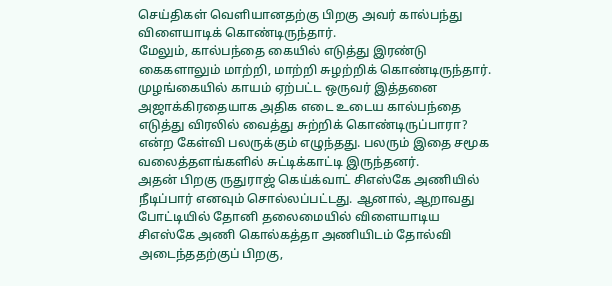செய்திகள் வெளியானதற்கு பிறகு அவர் கால்பந்து விளையாடிக் கொண்டிருந்தார்.
மேலும், கால்பந்தை கையில் எடுத்து இரண்டு கைகளாலும் மாற்றி, மாற்றி சுழற்றிக் கொண்டிருந்தார். முழங்கையில் காயம் ஏற்பட்ட ஒருவர் இத்தனை அஜாக்கிரதையாக அதிக எடை உடைய கால்பந்தை எடுத்து விரலில் வைத்து சுற்றிக் கொண்டிருப்பாரா? என்ற கேள்வி பலருக்கும் எழுந்தது. பலரும் இதை சமூக வலைத்தளங்களில் சுட்டிக்காட்டி இருந்தனர்.
அதன் பிறகு ருதுராஜ் கெய்க்வாட் சிஎஸ்கே அணியில் நீடிப்பார் எனவும் சொல்லப்பட்டது. ஆனால், ஆறாவது போட்டியில் தோனி தலைமையில் விளையாடிய சிஎஸ்கே அணி கொல்கத்தா அணியிடம் தோல்வி அடைந்ததற்குப் பிறகு,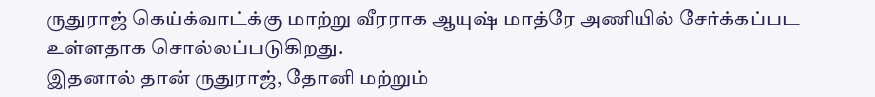ருதுராஜ் கெய்க்வாட்க்கு மாற்று வீரராக ஆயுஷ் மாத்ரே அணியில் சேர்க்கப்பட உள்ளதாக சொல்லப்படுகிறது.
இதனால் தான் ருதுராஜ், தோனி மற்றும்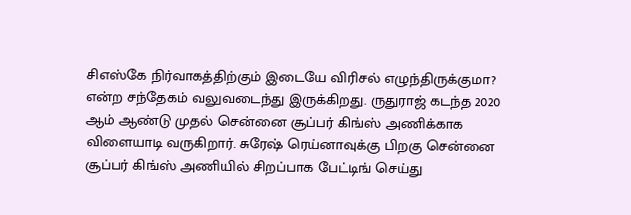சிஎஸ்கே நிர்வாகத்திற்கும் இடையே விரிசல் எழுந்திருக்குமா? என்ற சந்தேகம் வலுவடைந்து இருக்கிறது. ருதுராஜ் கடந்த 2020 ஆம் ஆண்டு முதல் சென்னை சூப்பர் கிங்ஸ் அணிக்காக விளையாடி வருகிறார். சுரேஷ் ரெய்னாவுக்கு பிறகு சென்னை சூப்பர் கிங்ஸ் அணியில் சிறப்பாக பேட்டிங் செய்து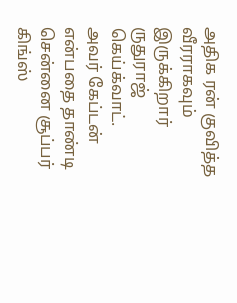அதிக ரன் குவித்த வீரராகவும் இருக்கிறார் ருதுராஜ் கெய்க்வாட்.
அவர் கேப்டன் என்பதை தாண்டி சென்னை சூப்பர் கிங்ஸ்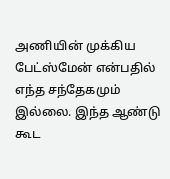அணியின் முக்கிய பேட்ஸ்மேன் என்பதில் எந்த சந்தேகமும் இல்லை. இந்த ஆண்டு கூட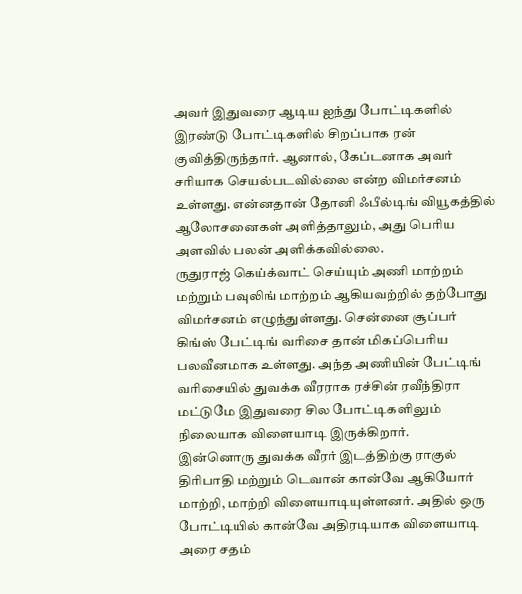அவர் இதுவரை ஆடிய ஐந்து போட்டிகளில் இரண்டு போட்டிகளில் சிறப்பாக ரன் குவித்திருந்தார். ஆனால், கேப்டனாக அவர் சரியாக செயல்படவில்லை என்ற விமர்சனம் உள்ளது. என்னதான் தோனி ஃபீல்டிங் வியூகத்தில் ஆலோசனைகள் அளித்தாலும், அது பெரிய அளவில் பலன் அளிக்கவில்லை.
ருதுராஜ் கெய்க்வாட் செய்யும் அணி மாற்றம் மற்றும் பவுலிங் மாற்றம் ஆகியவற்றில் தற்போது விமர்சனம் எழுந்துள்ளது. சென்னை சூப்பர் கிங்ஸ் பேட்டிங் வரிசை தான் மிகப்பெரிய பலவீனமாக உள்ளது. அந்த அணியின் பேட்டிங் வரிசையில் துவக்க வீரராக ரச்சின் ரவீந்திரா மட்டுமே இதுவரை சில போட்டிகளிலும் நிலையாக விளையாடி இருக்கிறார்.
இன்னொரு துவக்க வீரர் இடத்திற்கு ராகுல் திரிபாதி மற்றும் டெவான் கான்வே ஆகியோர் மாற்றி, மாற்றி விளையாடியுள்ளனர். அதில் ஒரு போட்டியில் கான்வே அதிரடியாக விளையாடி அரை சதம்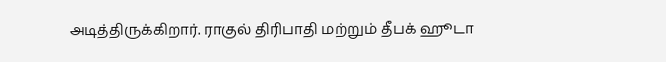அடித்திருக்கிறார். ராகுல் திரிபாதி மற்றும் தீபக் ஹூடா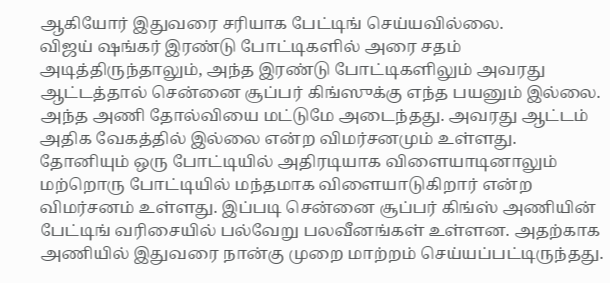ஆகியோர் இதுவரை சரியாக பேட்டிங் செய்யவில்லை.
விஜய் ஷங்கர் இரண்டு போட்டிகளில் அரை சதம் அடித்திருந்தாலும், அந்த இரண்டு போட்டிகளிலும் அவரது ஆட்டத்தால் சென்னை சூப்பர் கிங்ஸுக்கு எந்த பயனும் இல்லை. அந்த அணி தோல்வியை மட்டுமே அடைந்தது. அவரது ஆட்டம் அதிக வேகத்தில் இல்லை என்ற விமர்சனமும் உள்ளது.
தோனியும் ஒரு போட்டியில் அதிரடியாக விளையாடினாலும் மற்றொரு போட்டியில் மந்தமாக விளையாடுகிறார் என்ற விமர்சனம் உள்ளது. இப்படி சென்னை சூப்பர் கிங்ஸ் அணியின் பேட்டிங் வரிசையில் பல்வேறு பலவீனங்கள் உள்ளன. அதற்காக அணியில் இதுவரை நான்கு முறை மாற்றம் செய்யப்பட்டிருந்தது.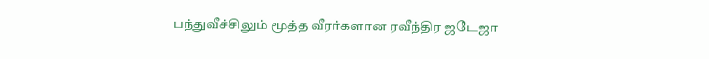பந்துவீச்சிலும் மூத்த வீரர்களான ரவீந்திர ஜடேஜா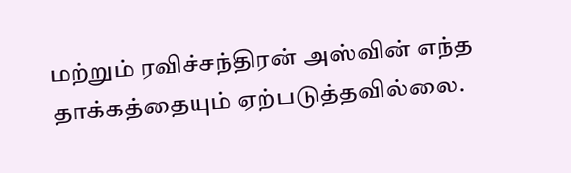மற்றும் ரவிச்சந்திரன் அஸ்வின் எந்த தாக்கத்தையும் ஏற்படுத்தவில்லை.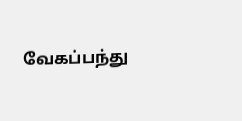வேகப்பந்து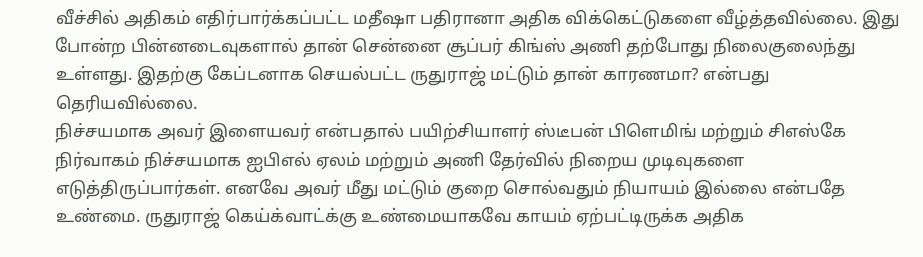வீச்சில் அதிகம் எதிர்பார்க்கப்பட்ட மதீஷா பதிரானா அதிக விக்கெட்டுகளை வீழ்த்தவில்லை. இது போன்ற பின்னடைவுகளால் தான் சென்னை சூப்பர் கிங்ஸ் அணி தற்போது நிலைகுலைந்து உள்ளது. இதற்கு கேப்டனாக செயல்பட்ட ருதுராஜ் மட்டும் தான் காரணமா? என்பது தெரியவில்லை.
நிச்சயமாக அவர் இளையவர் என்பதால் பயிற்சியாளர் ஸ்டீபன் பிளெமிங் மற்றும் சிஎஸ்கே நிர்வாகம் நிச்சயமாக ஐபிஎல் ஏலம் மற்றும் அணி தேர்வில் நிறைய முடிவுகளை எடுத்திருப்பார்கள். எனவே அவர் மீது மட்டும் குறை சொல்வதும் நியாயம் இல்லை என்பதே உண்மை. ருதுராஜ் கெய்க்வாட்க்கு உண்மையாகவே காயம் ஏற்பட்டிருக்க அதிக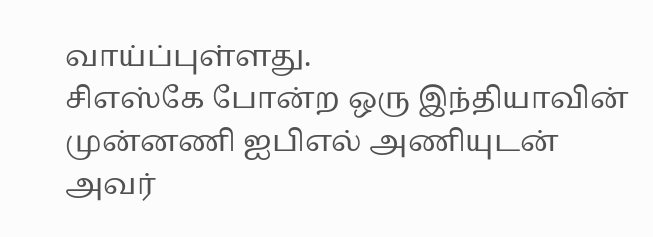வாய்ப்புள்ளது.
சிஎஸ்கே போன்ற ஒரு இந்தியாவின் முன்னணி ஐபிஎல் அணியுடன் அவர்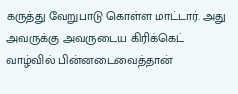கருத்து வேறுபாடு கொள்ள மாட்டார். அது அவருக்கு அவருடைய கிரிக்கெட் வாழ்வில் பின்னடைவைத்தான்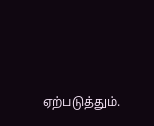ஏற்படுத்தும்.